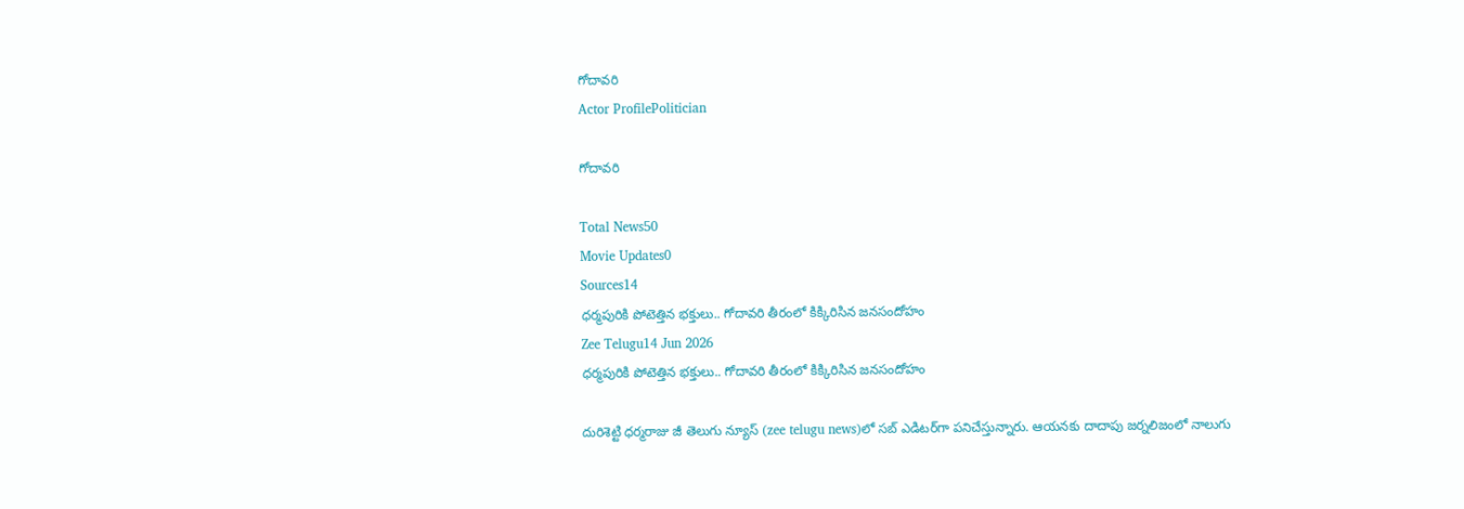గోదావరి
Actor ProfilePolitician

గోదావరి

Total News50
Movie Updates0
Sources14
ధర్మపురికి పోటెత్తిన భక్తులు.. గోదావరి తీరంలో కిక్కిరిసిన జనసందోహం
Zee Telugu14 Jun 2026
ధర్మపురికి పోటెత్తిన భక్తులు.. గోదావరి తీరంలో కిక్కిరిసిన జనసందోహం

దురిశెట్టి ధర్మరాజు జీ తెలుగు న్యూస్ (zee telugu news)లో సబ్ ఎడిటర్‌గా పనిచేస్తున్నారు. ఆయనకు దాదాపు జర్నలిజంలో నాలుగు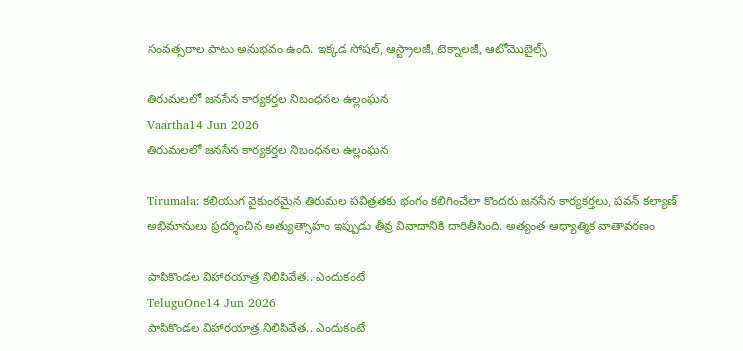సంవత్సరాల పాటు అనుభవం ఉంది. ఇక్కడ సోషల్, ఆస్ట్రాలజీ, టెక్నాలజీ, ఆటోమొబైల్స్‌

తిరుమలలో జనసేన కార్యకర్తల నిబంధనల ఉల్లంఘన
Vaartha14 Jun 2026
తిరుమలలో జనసేన కార్యకర్తల నిబంధనల ఉల్లంఘన

Tirumala: కలియుగ వైకుంఠమైన తిరుమల పవిత్రతకు భంగం కలిగించేలా కొందరు జనసేన కార్యకర్తలు, పవన్ కల్యాణ్ అభిమానులు ప్రదర్శించిన అత్యుత్సాహం ఇప్పుడు తీవ్ర వివాదానికి దారితీసింది. అత్యంత ఆధ్యాత్మిక వాతావరణం

పాపికొండల విహారయాత్ర నిలిపివేత.. ఎందుకంటే
TeluguOne14 Jun 2026
పాపికొండల విహారయాత్ర నిలిపివేత.. ఎందుకంటే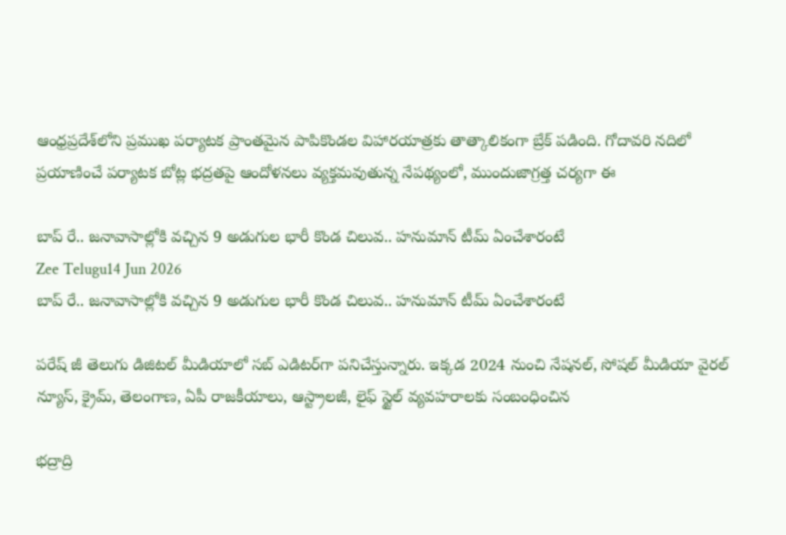ఆంధ్రప్రదేశ్‌లోని ప్రముఖ పర్యాటక ప్రాంతమైన పాపికొండల విహారయాత్రకు తాత్కాలికంగా బ్రేక్ పడింది. గోదావరి నదిలో ప్రయాణించే పర్యాటక బోట్ల భద్రతపై ఆందోళనలు వ్యక్తమవుతున్న నేపథ్యంలో, ముందుజాగ్రత్త చర్యగా ఈ

బాప్ రే.. జనావాసాల్లోకి వచ్చిన 9 అడుగుల భారీ కొండ చిలువ.. హనుమాన్ టీమ్ ఏంచేశారంటే
Zee Telugu14 Jun 2026
బాప్ రే.. జనావాసాల్లోకి వచ్చిన 9 అడుగుల భారీ కొండ చిలువ.. హనుమాన్ టీమ్ ఏంచేశారంటే

పరేష్ జీ తెలుగు డిజిటల్ మీడియాలో సబ్ ఎడిటర్‌గా పనిచేస్తున్నారు. ఇక్కడ 2024 నుంచి నేషనల్, సోషల్ మీడియా వైరల్ న్యూస్, క్రైమ్, తెలంగాణ, ఏపీ రాజకీయాలు, ఆస్ట్రాలజీ, లైఫ్ స్టైల్ వ్యవహరాలకు సంబంధించిన

భద్రాద్రి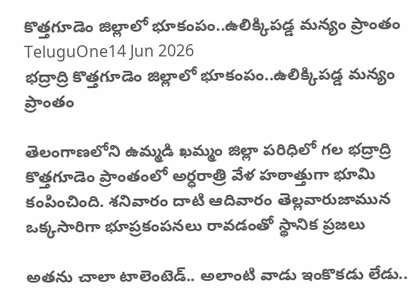కొత్తగూడెం జిల్లాలో భూకంపం..ఉలిక్కిపడ్డ మన్యం ప్రాంతం
TeluguOne14 Jun 2026
భద్రాద్రి కొత్తగూడెం జిల్లాలో భూకంపం..ఉలిక్కిపడ్డ మన్యం ప్రాంతం

తెలంగాణలోని ఉమ్మడి ఖమ్మం జిల్లా పరిధిలో గల భద్రాద్రి కొత్తగూడెం ప్రాంతంలో అర్ధరాత్రి వేళ హఠాత్తుగా భూమి కంపించింది. శనివారం దాటి ఆదివారం తెల్లవారుజామున ఒక్కసారిగా భూప్రకంపనలు రావడంతో స్థానిక ప్రజలు

అతను చాలా టాలెంటెడ్.. అలాంటి వాడు ఇంకొకడు లేడు..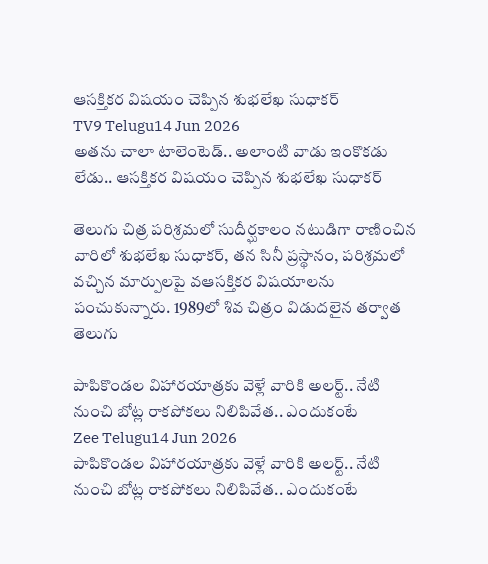ఆసక్తికర విషయం చెప్పిన శుభలేఖ సుధాకర్
TV9 Telugu14 Jun 2026
అతను చాలా టాలెంటెడ్.. అలాంటి వాడు ఇంకొకడు లేడు.. ఆసక్తికర విషయం చెప్పిన శుభలేఖ సుధాకర్

తెలుగు చిత్ర పరిశ్రమలో సుదీర్ఘకాలం నటుడిగా రాణించిన వారిలో శుభలేఖ సుధాకర్, తన సినీ ప్రస్థానం, పరిశ్రమలో వచ్చిన మార్పులపై వఆసక్తికర విషయాలను పంచుకున్నారు. 1989లో శివ చిత్రం విడుదలైన తర్వాత తెలుగు

పాపికొండల విహారయాత్రకు వెళ్లే వారికి అలర్ట్.. నేటి నుంచి బోట్ల రాకపోకలు నిలిపివేత.. ఎందుకంటే
Zee Telugu14 Jun 2026
పాపికొండల విహారయాత్రకు వెళ్లే వారికి అలర్ట్.. నేటి నుంచి బోట్ల రాకపోకలు నిలిపివేత.. ఎందుకంటే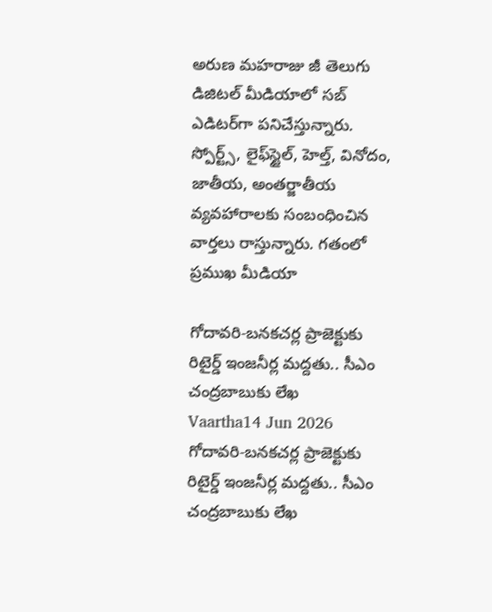అరుణ మహరాజు జీ తెలుగు డిజిటల్ మీడియాలో సబ్ ఎడిటర్‌గా పనిచేస్తున్నారు. స్పోర్ట్స్, లైఫ్‌స్టైల్‌, హెల్త్‌, వినోదం, జాతీయ, అంతర్జాతీయ వ్యవహారాలకు సంబంధించిన వార్తలు రాస్తున్నారు. గతంలో ప్రముఖ మీడియా

గోదావరి-బనకచర్ల ప్రాజెక్టుకు రిటైర్డ్ ఇంజనీర్ల మద్దతు.. సీఎం చంద్రబాబుకు లేఖ
Vaartha14 Jun 2026
గోదావరి-బనకచర్ల ప్రాజెక్టుకు రిటైర్డ్ ఇంజనీర్ల మద్దతు.. సీఎం చంద్రబాబుకు లేఖ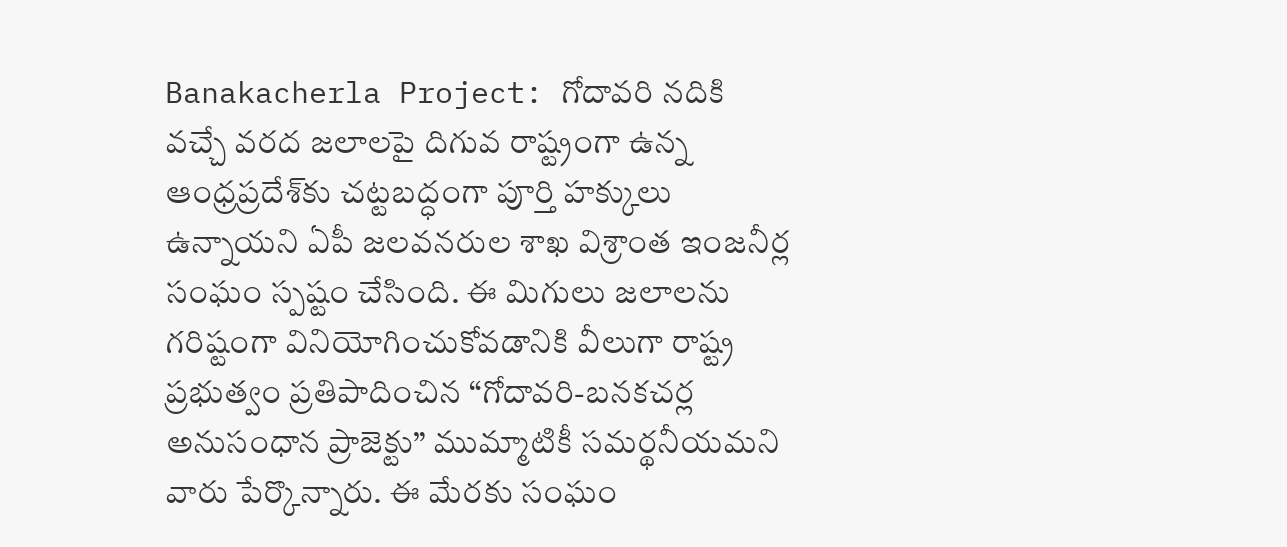Banakacherla Project: గోదావరి నదికి వచ్చే వరద జలాలపై దిగువ రాష్ట్రంగా ఉన్న ఆంధ్రప్రదేశ్‌కు చట్టబద్ధంగా పూర్తి హక్కులు ఉన్నాయని ఏపీ జలవనరుల శాఖ విశ్రాంత ఇంజనీర్ల సంఘం స్పష్టం చేసింది. ఈ మిగులు జలాలను గరిష్టంగా వినియోగించుకోవడానికి వీలుగా రాష్ట్ర ప్రభుత్వం ప్రతిపాదించిన “గోదావరి-బనకచర్ల అనుసంధాన ప్రాజెక్టు” ముమ్మాటికీ సమర్థనీయమని వారు పేర్కొన్నారు. ఈ మేరకు సంఘం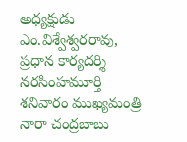అధ్యక్షుడు ఎం.విశ్వేశ్వరరావు, ప్రధాన కార్యదర్శి నరసింహమూర్తి శనివారం ముఖ్యమంత్రి నారా చంద్రబాబు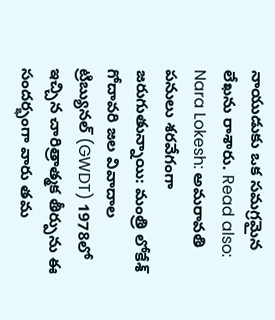నాయుడుకు ఒక సమగ్రమైన లేఖను రాశారు. Read also: Nara Lokesh: అమరావతి పనులు శ‌ర‌వేగంగా జరుగుతున్నాయి: మంత్రి లోకేశ్‌ గోదావరి జల వివాదాల ట్రిబ్యునల్ (GWDT) 1978లో ఇచ్చిన చారిత్రాత్మక తీర్పును ఈ సందర్భంగా వారు తమ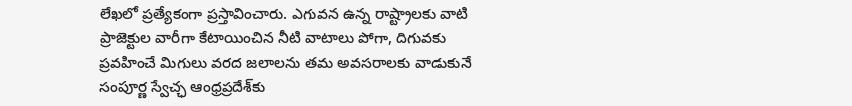లేఖలో ప్రత్యేకంగా ప్రస్తావించారు. ఎగువన ఉన్న రాష్ట్రాలకు వాటి ప్రాజెక్టుల వారీగా కేటాయించిన నీటి వాటాలు పోగా, దిగువకు ప్రవహించే మిగులు వరద జలాలను తమ అవసరాలకు వాడుకునే సంపూర్ణ స్వేచ్ఛ ఆంధ్రప్రదేశ్‌కు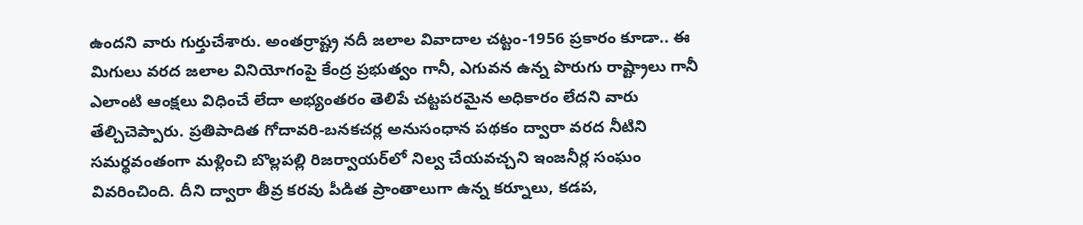ఉందని వారు గుర్తుచేశారు. అంతర్రాష్ట్ర నదీ జలాల వివాదాల చట్టం-1956 ప్రకారం కూడా.. ఈ మిగులు వరద జలాల వినియోగంపై కేంద్ర ప్రభుత్వం గానీ, ఎగువన ఉన్న పొరుగు రాష్ట్రాలు గానీ ఎలాంటి ఆంక్షలు విధించే లేదా అభ్యంతరం తెలిపే చట్టపరమైన అధికారం లేదని వారు తేల్చిచెప్పారు. ప్రతిపాదిత గోదావరి-బనకచర్ల అనుసంధాన పథకం ద్వారా వరద నీటిని సమర్థవంతంగా మళ్లించి బొల్లపల్లి రిజర్వాయర్‌లో నిల్వ చేయవచ్చని ఇంజనీర్ల సంఘం వివరించింది. దీని ద్వారా తీవ్ర కరవు పీడిత ప్రాంతాలుగా ఉన్న కర్నూలు, కడప,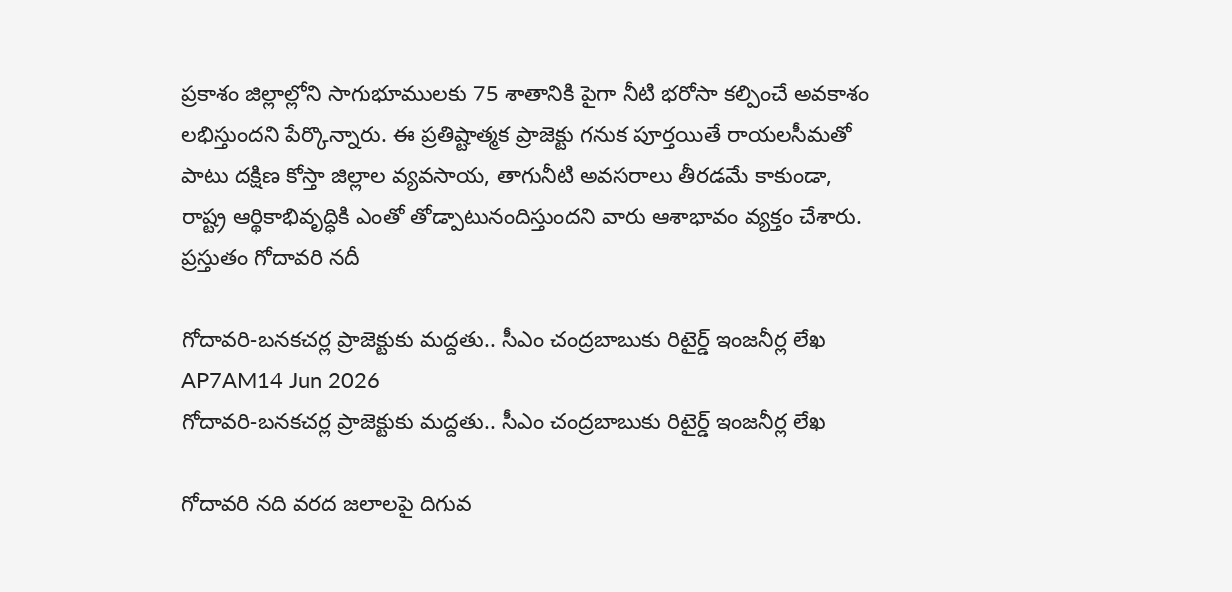ప్రకాశం జిల్లాల్లోని సాగుభూములకు 75 శాతానికి పైగా నీటి భరోసా కల్పించే అవకాశం లభిస్తుందని పేర్కొన్నారు. ఈ ప్రతిష్టాత్మక ప్రాజెక్టు గనుక పూర్తయితే రాయలసీమతో పాటు దక్షిణ కోస్తా జిల్లాల వ్యవసాయ, తాగునీటి అవసరాలు తీరడమే కాకుండా, రాష్ట్ర ఆర్థికాభివృద్ధికి ఎంతో తోడ్పాటునందిస్తుందని వారు ఆశాభావం వ్యక్తం చేశారు. ప్రస్తుతం గోదావరి నదీ

గోదావరి-బనకచర్ల ప్రాజెక్టుకు మద్దతు.. సీఎం చంద్రబాబుకు రిటైర్డ్ ఇంజనీర్ల లేఖ
AP7AM14 Jun 2026
గోదావరి-బనకచర్ల ప్రాజెక్టుకు మద్దతు.. సీఎం చంద్రబాబుకు రిటైర్డ్ ఇంజనీర్ల లేఖ

గోదావరి నది వరద జలాలపై దిగువ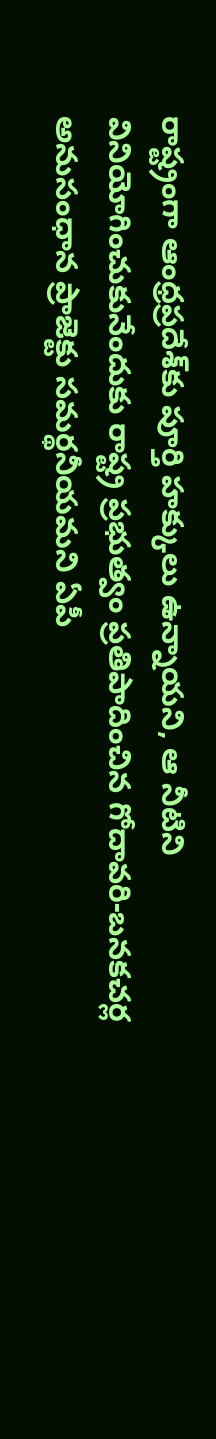రాష్ట్రంగా ఆంధ్రప్రదేశ్‌కు పూర్తి హక్కులు ఉన్నాయని, ఆ నీటిని వినియోగించుకునేందుకు రాష్ట్ర ప్రభుత్వం ప్రతిపాదించిన గోదావరి-బనకచర్ల అనుసంధాన ప్రాజెక్టు సమర్థనీయమని ఏపీ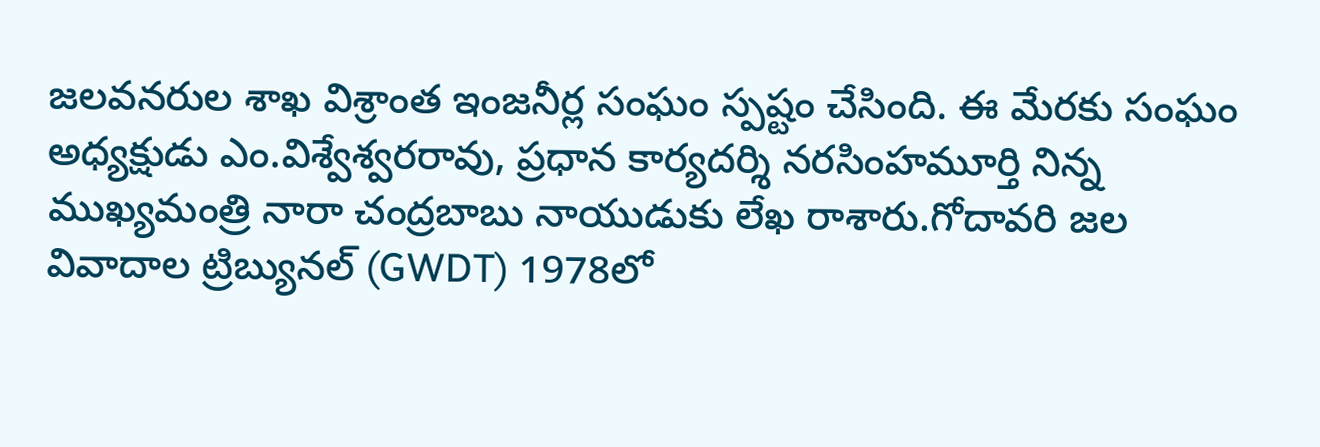జలవనరుల శాఖ విశ్రాంత ఇంజనీర్ల సంఘం స్పష్టం చేసింది. ఈ మేరకు సంఘం అధ్యక్షుడు ఎం.విశ్వేశ్వరరావు, ప్రధాన కార్యదర్శి నరసింహమూర్తి నిన్న ముఖ్యమంత్రి నారా చంద్రబాబు నాయుడుకు లేఖ రాశారు.గోదావరి జల వివాదాల ట్రిబ్యునల్ (GWDT) 1978లో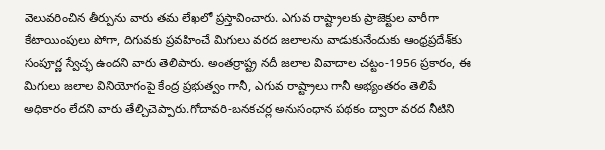వెలువరించిన తీర్పును వారు తమ లేఖలో ప్రస్తావించారు. ఎగువ రాష్ట్రాలకు ప్రాజెక్టుల వారీగా కేటాయింపులు పోగా, దిగువకు ప్రవహించే మిగులు వరద జలాలను వాడుకునేందుకు ఆంధ్రప్రదేశ్‌కు సంపూర్ణ స్వేచ్ఛ ఉందని వారు తెలిపారు. అంతర్రాష్ట్ర నదీ జలాల వివాదాల చట్టం-1956 ప్రకారం, ఈ మిగులు జలాల వినియోగంపై కేంద్ర ప్రభుత్వం గానీ, ఎగువ రాష్ట్రాలు గానీ అభ్యంతరం తెలిపే అధికారం లేదని వారు తేల్చిచెప్పారు.గోదావరి-బనకచర్ల అనుసంధాన పథకం ద్వారా వరద నీటిని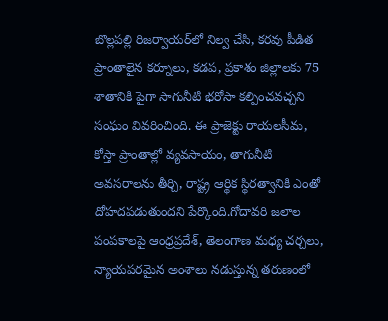బొల్లపల్లి రిజర్వాయర్‌లో నిల్వ చేసి, కరవు పీడిత ప్రాంతాలైన కర్నూలు, కడప, ప్రకాశం జిల్లాలకు 75 శాతానికి పైగా సాగునీటి భరోసా కల్పించవచ్చని సంఘం వివరించింది. ఈ ప్రాజెక్టు రాయలసీమ, కోస్తా ప్రాంతాల్లో వ్యవసాయం, తాగునీటి అవసరాలను తీర్చి, రాష్ట్ర ఆర్థిక స్థిరత్వానికి ఎంతో దోహదపడుతుందని పేర్కొంది.గోదావరి జలాల పంపకాలపై ఆంధ్రప్రదేశ్, తెలంగాణ మధ్య చర్చలు, న్యాయపరమైన అంశాలు నడుస్తున్న తరుణంలో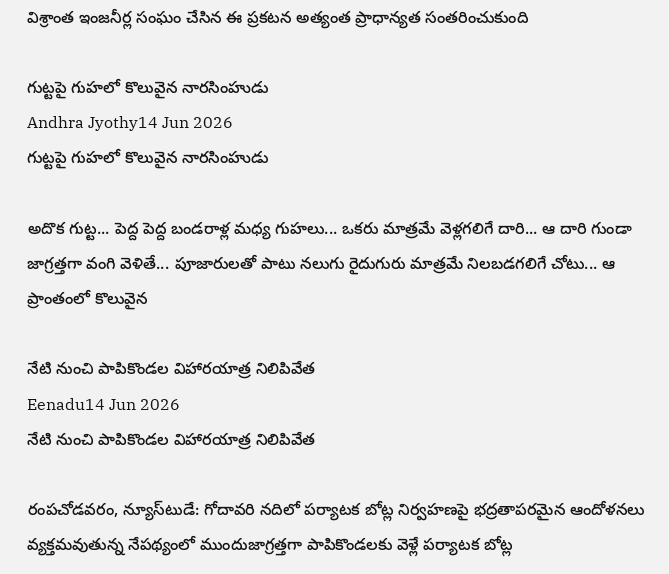విశ్రాంత ఇంజనీర్ల సంఘం చేసిన ఈ ప్రకటన అత్యంత ప్రాధాన్యత సంతరించుకుంది

గుట్టపై గుహలో కొలువైన నారసింహుడు
Andhra Jyothy14 Jun 2026
గుట్టపై గుహలో కొలువైన నారసింహుడు

అదొక గుట్ట... పెద్ద పెద్ద బండరాళ్ల మధ్య గుహలు... ఒకరు మాత్రమే వెళ్లగలిగే దారి... ఆ దారి గుండా జాగ్రత్తగా వంగి వెళితే... పూజారులతో పాటు నలుగు రైదుగురు మాత్రమే నిలబడగలిగే చోటు... ఆ ప్రాంతంలో కొలువైన

నేటి నుంచి పాపికొండల విహారయాత్ర నిలిపివేత
Eenadu14 Jun 2026
నేటి నుంచి పాపికొండల విహారయాత్ర నిలిపివేత

రంపచోడవరం, న్యూస్‌టుడే: గోదావరి నదిలో పర్యాటక బోట్ల నిర్వహణపై భద్రతాపరమైన ఆందోళనలు వ్యక్తమవుతున్న నేపథ్యంలో ముందుజాగ్రత్తగా పాపికొండలకు వెళ్లే పర్యాటక బోట్ల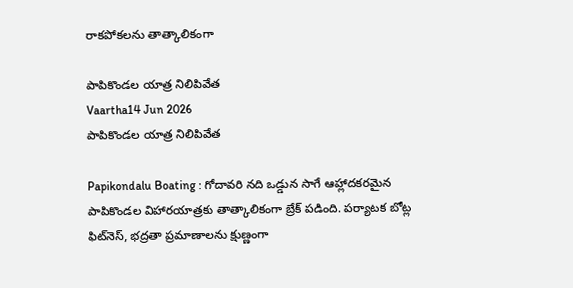రాకపోకలను తాత్కాలికంగా

పాపికొండల యాత్ర నిలిపివేత
Vaartha14 Jun 2026
పాపికొండల యాత్ర నిలిపివేత

Papikondalu Boating : గోదావరి నది ఒడ్డున సాగే ఆహ్లాదకరమైన పాపికొండల విహారయాత్రకు తాత్కాలికంగా బ్రేక్ పడింది. పర్యాటక బోట్ల ఫిట్‌నెస్, భద్రతా ప్రమాణాలను క్షుణ్ణంగా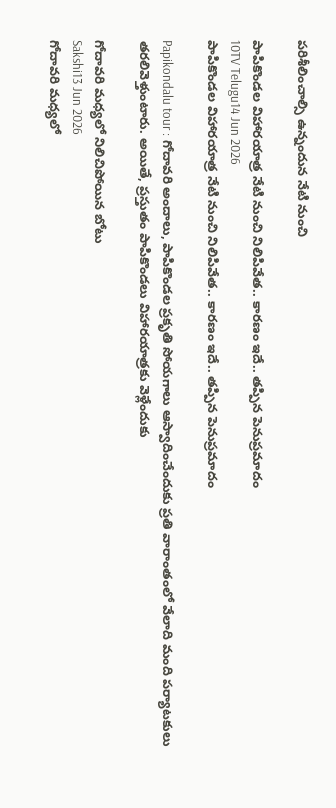పరిశీలించాల్సి ఉన్నందున నేటి నుంచి

పాపికొండల విహారయాత్ర నేటి నుంచి నిలిపివేత.. కారణం ఇదే.. తప్పిన పెనుప్రమాదం
10TV Telugu14 Jun 2026
పాపికొండల విహారయాత్ర నేటి నుంచి నిలిపివేత.. కారణం ఇదే.. తప్పిన పెనుప్రమాదం

Papikondalu tour : గోదావరి అందాలు, పాపికొండల ప్రకృతి సోయగాలు ఆస్వాదించేందుకు ప్రతి వారాంతంలో వేలాది మంది పర్యాటకులు తరలివెళ్తుంటారు. అయితే, ప్రస్తుతం పాపికొండలు విహారయాత్రకు వెళ్లేందుకు

గోదావరి మధ్యలో నిలిచిపోయిన బోటు
Sakshi13 Jun 2026
గోదావరి మధ్యలో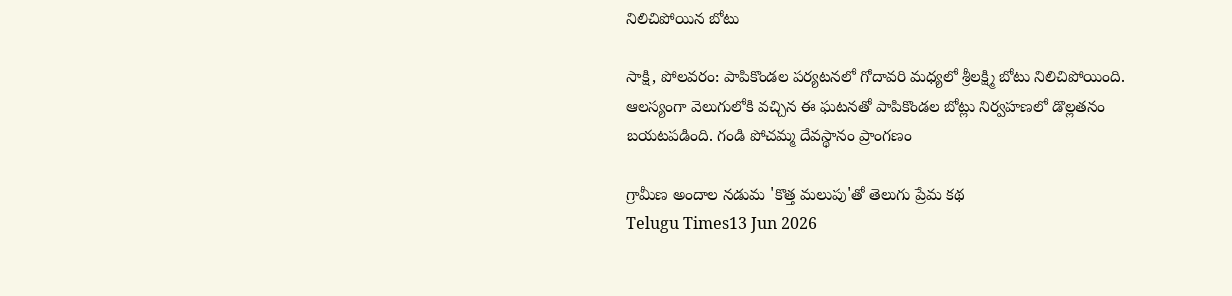నిలిచిపోయిన బోటు

సాక్షి, పోలవరం: పాపికొండల పర్యటనలో గోదావరి మధ్యలో శ్రీలక్ష్మి బోటు నిలిచిపోయింది. ఆలస్యంగా వెలుగులోకి వచ్చిన ఈ ఘటనతో పాపికొండల బోట్లు నిర్వహణలో డొల్లతనం బయటపడింది. గండి పోచమ్మ దేవస్థానం ప్రాంగణం

గ్రామీణ అందాల నడుమ 'కొత్త మలుపు'తో తెలుగు ప్రేమ కథ
Telugu Times13 Jun 2026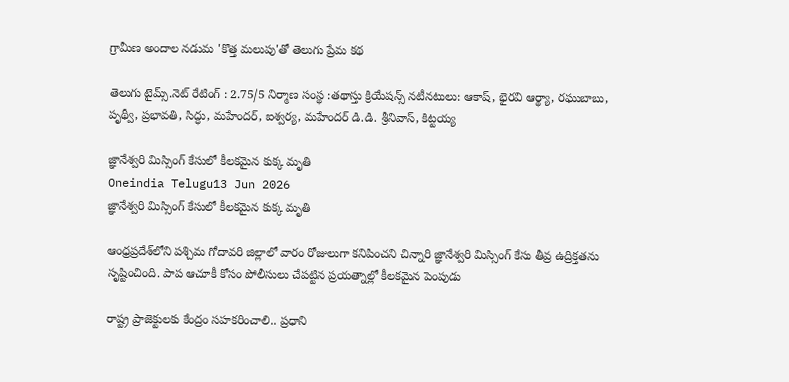గ్రామీణ అందాల నడుమ 'కొత్త మలుపు'తో తెలుగు ప్రేమ కథ

తెలుగు టైమ్స్.నెట్ రేటింగ్ : 2.75/5 నిర్మాణ సంస్థ :తథాస్తు క్రియేషన్స్ నటీనటులు: ఆకాష్, భైరవి ఆర్థ్యా, రఘుబాబు, పృథ్వీ, ప్రభావతి, సిద్ధు, మహేందర్, ఐశ్వర్య, మహేందర్ డి.డి. శ్రీనివాస్, కిట్టయ్య

జ్ఞానేశ్వరి మిస్సింగ్ కేసులో కీలకమైన కుక్క మృతి
Oneindia Telugu13 Jun 2026
జ్ఞానేశ్వరి మిస్సింగ్ కేసులో కీలకమైన కుక్క మృతి

ఆంధ్రప్రదేశ్‌లోని పశ్చిమ గోదావరి జిల్లాలో వారం రోజులుగా కనిపించని చిన్నారి జ్ఞానేశ్వరి మిస్సింగ్ కేసు తీవ్ర ఉద్రిక్తతను సృష్టించింది. పాప ఆచూకీ కోసం పోలీసులు చేపట్టిన ప్రయత్నాల్లో కీలకమైన పెంపుడు

రాష్ట్ర ప్రాజెక్టులకు కేంద్రం సహకరించాలి.. ప్రధాని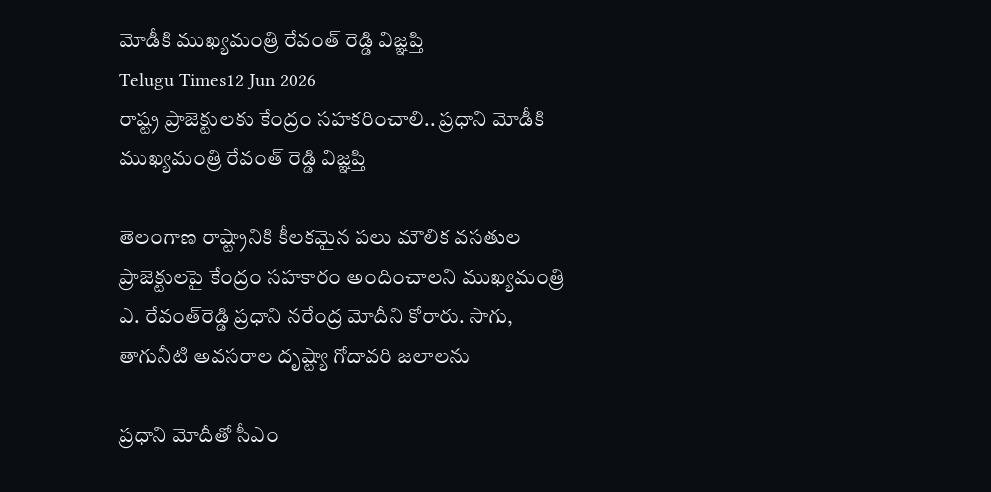మోడీకి ముఖ్యమంత్రి రేవంత్ రెడ్డి విజ్ఞప్తి
Telugu Times12 Jun 2026
రాష్ట్ర ప్రాజెక్టులకు కేంద్రం సహకరించాలి.. ప్రధాని మోడీకి ముఖ్యమంత్రి రేవంత్ రెడ్డి విజ్ఞప్తి

తెలంగాణ రాష్ట్రానికి కీలకమైన పలు మౌలిక వసతుల ప్రాజెక్టులపై కేంద్రం సహకారం అందించాలని ముఖ్యమంత్రి ఎ. రేవంత్‌రెడ్డి ప్రధాని నరేంద్ర మోదీని కోరారు. సాగు, తాగునీటి అవసరాల దృష్ట్యా గోదావరి జలాలను

ప్రధాని మోదీతో సీఎం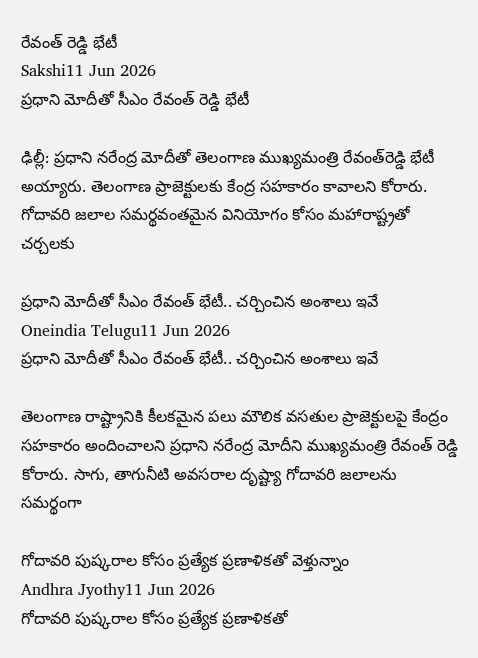రేవంత్ రెడ్డి భేటీ
Sakshi11 Jun 2026
ప్రధాని మోదీతో సీఎం రేవంత్ రెడ్డి భేటీ

ఢిల్లీ: ప్రధాని నరేంద్ర మోదీతో తెలంగాణ ముఖ్యమంత్రి రేవంత్‌రెడ్డి భేటీ అయ్యారు. తెలంగాణ ప్రాజెక్టులకు కేంద్ర సహకారం కావాలని కోరారు. గోదావరి జలాల సమర్థవంతమైన వినియోగం కోసం మహారాష్ట్రతో చర్చలకు

ప్రధాని మోదీతో సీఎం రేవంత్ భేటీ.. చర్చించిన అంశాలు ఇవే
Oneindia Telugu11 Jun 2026
ప్రధాని మోదీతో సీఎం రేవంత్ భేటీ.. చర్చించిన అంశాలు ఇవే

తెలంగాణ రాష్ట్రానికి కీలకమైన పలు మౌలిక వసతుల ప్రాజెక్టులపై కేంద్రం సహకారం అందించాలని ప్రధాని నరేంద్ర మోదీని ముఖ్యమంత్రి రేవంత్‌ రెడ్డి కోరారు. సాగు, తాగునీటి అవసరాల దృష్ట్యా గోదావరి జలాలను సమర్థంగా

గోదావరి పుష్కరాల కోసం ప్రత్యేక ప్రణాళికతో వెళ్తున్నాం
Andhra Jyothy11 Jun 2026
గోదావరి పుష్కరాల కోసం ప్రత్యేక ప్రణాళికతో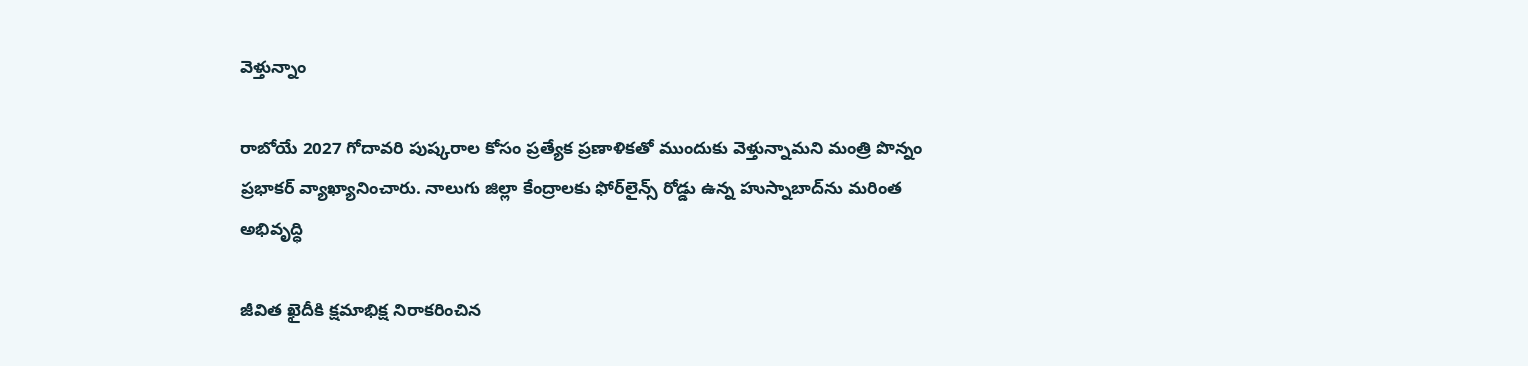వెళ్తున్నాం

రాబోయే 2027 గోదావరి పుష్కరాల కోసం ప్రత్యేక ప్రణాళికతో ముందుకు వెళ్తున్నామని మంత్రి పొన్నం ప్రభాకర్ వ్యాఖ్యానించారు. నాలుగు జిల్లా కేంద్రాలకు ఫోర్‌లైన్స్ రోడ్డు ఉన్న హుస్నాబాద్‌ను మరింత అభివృద్ధి

జీవిత ఖైదీకి క్షమాభిక్ష నిరాకరించిన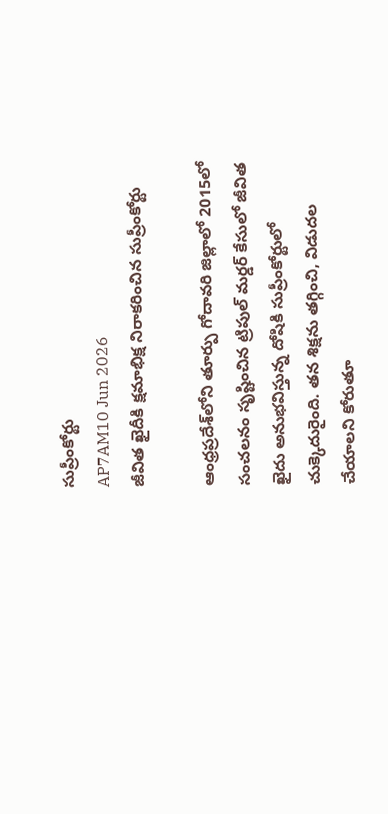సుప్రీంకోర్టు
AP7AM10 Jun 2026
జీవిత ఖైదీకి క్షమాభిక్ష నిరాకరించిన సుప్రీంకోర్టు

ఆంధ్రప్రదేశ్‌లోని తూర్పు గోదావరి జిల్లాలో 2015లో సంచలనం సృష్టించిన ట్రిపుల్ మర్డర్ కేసులో జీవిత ఖైదు అనుభవిస్తున్న దోషికి సుప్రీంకోర్టులో చుక్కెదురైంది. తన శిక్షను తగ్గించి, విడుదల చేయాలని కోరుతూ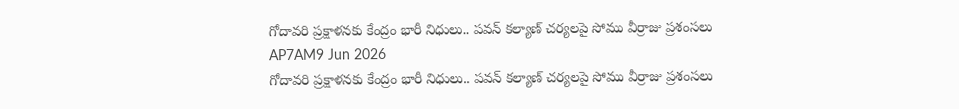గోదావరి ప్రక్షాళనకు కేంద్రం భారీ నిధులు.. పవన్ కల్యాణ్ చర్యలపై సోము వీర్రాజు ప్రశంసలు
AP7AM9 Jun 2026
గోదావరి ప్రక్షాళనకు కేంద్రం భారీ నిధులు.. పవన్ కల్యాణ్ చర్యలపై సోము వీర్రాజు ప్రశంసలు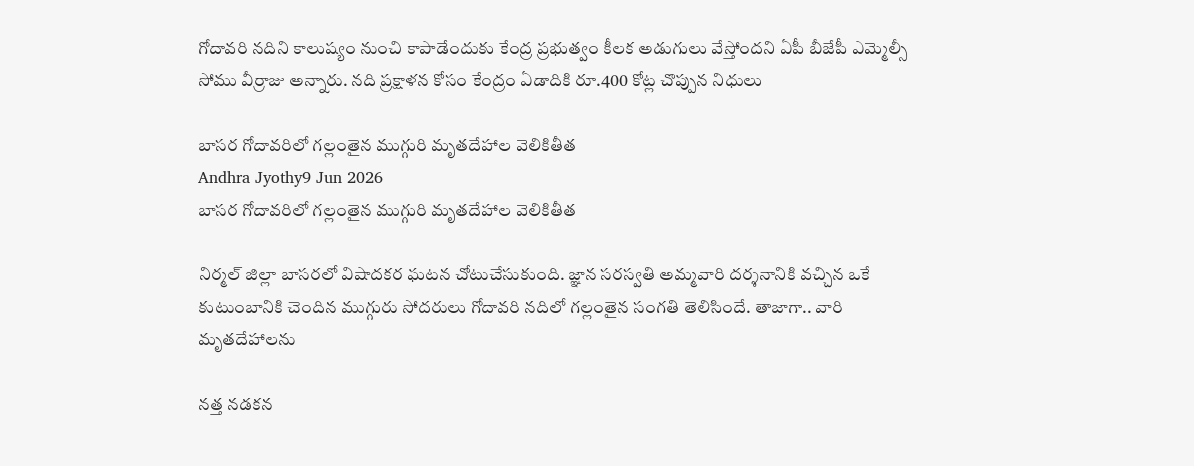గోదావరి నదిని కాలుష్యం నుంచి కాపాడేందుకు కేంద్ర ప్రభుత్వం కీలక అడుగులు వేస్తోందని ఏపీ బీజేపీ ఎమ్మెల్సీ సోము వీర్రాజు అన్నారు. నది ప్రక్షాళన కోసం కేంద్రం ఏడాదికి రూ.400 కోట్ల చొప్పున నిధులు

బాసర గోదావరిలో గల్లంతైన ముగ్గురి మృతదేహాల వెలికితీత
Andhra Jyothy9 Jun 2026
బాసర గోదావరిలో గల్లంతైన ముగ్గురి మృతదేహాల వెలికితీత

నిర్మల్ జిల్లా బాసరలో విషాదకర ఘటన చోటుచేసుకుంది. జ్ఞాన సరస్వతి అమ్మవారి దర్శనానికి వచ్చిన ఒకే కుటుంబానికి చెందిన ముగ్గురు సోదరులు గోదావరి నదిలో గల్లంతైన సంగతి తెలిసిందే. తాజాగా.. వారి మృతదేహాలను

నత్త నడకన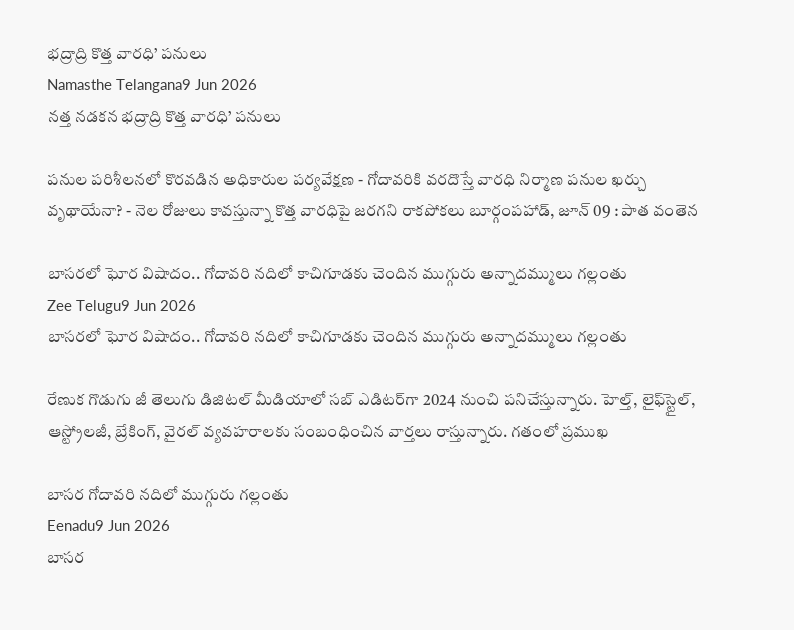భద్రాద్రి కొత్త వారధి’ పనులు
Namasthe Telangana9 Jun 2026
నత్త నడకన భద్రాద్రి కొత్త వారధి’ పనులు

పనుల పరిశీలనలో కొరవడిన అధికారుల పర్యవేక్షణ - గోదావరికి వరదొస్తే వారధి నిర్మాణ పనుల ఖర్చు వృథాయేనా? - నెల రోజులు కావస్తున్నా కొత్త వారధిపై జరగని రాకపోకలు బూర్గంపహాడ్, జూన్ 09 : పాత వంతెన

బాసరలో ఘోర విషాదం.. గోదావరి నదిలో కాచిగూడకు చెందిన ముగ్గురు అన్నాదమ్ములు గల్లంతు
Zee Telugu9 Jun 2026
బాసరలో ఘోర విషాదం.. గోదావరి నదిలో కాచిగూడకు చెందిన ముగ్గురు అన్నాదమ్ములు గల్లంతు

రేణుక గొడుగు జీ తెలుగు డిజిటల్ మీడియాలో సబ్ ఎడిటర్‌గా 2024 నుంచి పనిచేస్తున్నారు. హెల్త్‌, లైఫ్‌స్టైల్‌, ఆస్ట్రోలజీ, బ్రేకింగ్, వైరల్‌ వ్యవహరాలకు సంబంధించిన వార్తలు రాస్తున్నారు. గతంలో ప్రముఖ

బాసర గోదావరి నదిలో ముగ్గురు గల్లంతు
Eenadu9 Jun 2026
బాసర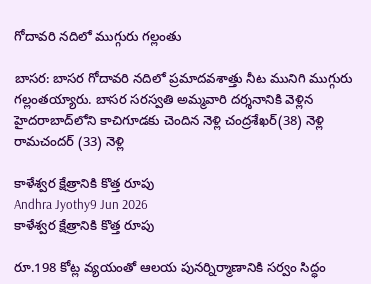గోదావరి నదిలో ముగ్గురు గల్లంతు

బాసర: బాసర గోదావరి నదిలో ప్రమాదవశాత్తు నీట మునిగి ముగ్గురు గల్లంతయ్యారు. బాసర సరస్వతి అమ్మవారి దర్శనానికి వెళ్లిన హైదరాబాద్‌లోని కాచిగూడకు చెందిన నెళ్లి చంద్రశేఖర్‌(38) నెళ్లి రామచందర్‌ (33) నెళ్లి

కాళేశ్వర క్షేత్రానికి కొత్త రూపు
Andhra Jyothy9 Jun 2026
కాళేశ్వర క్షేత్రానికి కొత్త రూపు

రూ.198 కోట్ల వ్యయంతో ఆలయ పునర్నిర్మాణానికి సర్వం సిద్ధం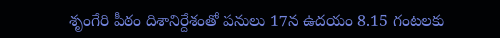శృంగేరి పీఠం దిశానిర్దేశంతో పనులు 17న ఉదయం 8.15 గంటలకు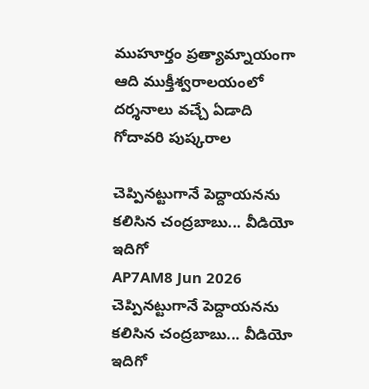ముహూర్తం ప్రత్యామ్నాయంగా ఆది ముక్తీశ్వరాలయంలో దర్శనాలు వచ్చే ఏడాది గోదావరి పుష్కరాల

చెప్పినట్టుగానే పెద్దాయనను కలిసిన చంద్రబాబు... వీడియో ఇదిగో
AP7AM8 Jun 2026
చెప్పినట్టుగానే పెద్దాయనను కలిసిన చంద్రబాబు... వీడియో ఇదిగో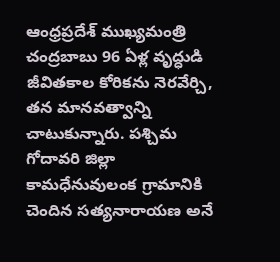ఆంధ్రప్రదేశ్ ముఖ్యమంత్రి చంద్రబాబు 96 ఏళ్ల వృద్ధుడి జీవితకాల కోరికను నెరవేర్చి, తన మానవత్వాన్ని చాటుకున్నారు. పశ్చిమ గోదావరి జిల్లా కామధేనువులంక గ్రామానికి చెందిన సత్యనారాయణ అనే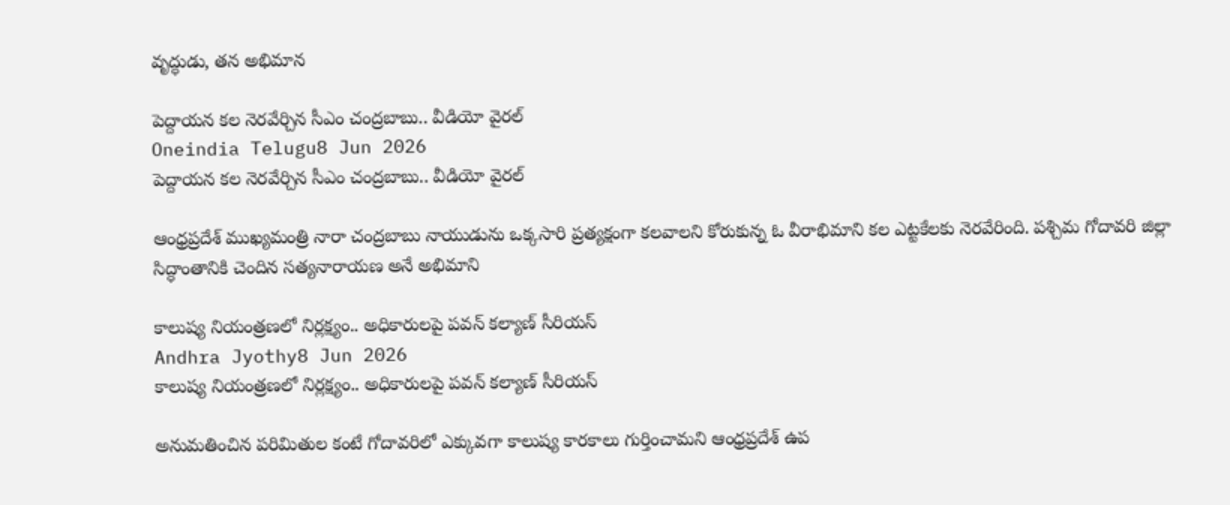వృద్ధుడు, తన అభిమాన

పెద్దాయన కల నెరవేర్చిన సీఎం చంద్రబాబు.. వీడియో వైరల్
Oneindia Telugu8 Jun 2026
పెద్దాయన కల నెరవేర్చిన సీఎం చంద్రబాబు.. వీడియో వైరల్

ఆంధ్రప్రదేశ్ ముఖ్యమంత్రి నారా చంద్రబాబు నాయుడును ఒక్కసారి ప్రత్యక్షంగా కలవాలని కోరుకున్న ఓ వీరాభిమాని కల ఎట్టకేలకు నెరవేరింది. పశ్చిమ గోదావరి జిల్లా సిద్ధాంతానికి చెందిన సత్యనారాయణ అనే అభిమాని

కాలుష్య నియంత్రణలో నిర్లక్ష్యం.. అధికారులపై పవన్ కల్యాణ్ సీరియస్
Andhra Jyothy8 Jun 2026
కాలుష్య నియంత్రణలో నిర్లక్ష్యం.. అధికారులపై పవన్ కల్యాణ్ సీరియస్

అనుమతించిన పరిమితుల కంటే గోదావరిలో ఎక్కువగా కాలుష్య కారకాలు గుర్తించామని ఆంధ్రప్రదేశ్ ఉప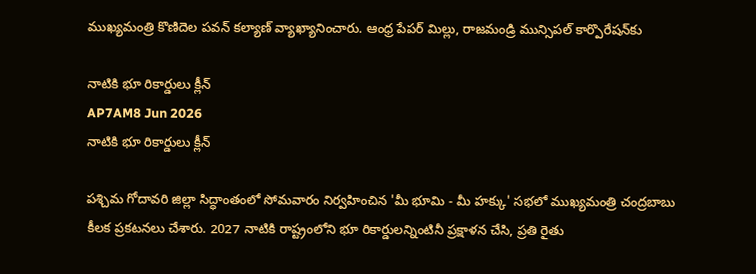ముఖ్యమంత్రి కొణిదెల పవన్ కల్యాణ్ వ్యాఖ్యానించారు. ఆంధ్ర పేపర్ మిల్లు, రాజమండ్రి మున్సిపల్ కార్పొరేషన్‌కు

నాటికి భూ రికార్డులు క్లీన్
AP7AM8 Jun 2026
నాటికి భూ రికార్డులు క్లీన్

పశ్చిమ గోదావరి జిల్లా సిద్ధాంతంలో సోమవారం నిర్వహించిన 'మీ భూమి - మీ హక్కు' సభలో ముఖ్యమంత్రి చంద్రబాబు కీలక ప్రకటనలు చేశారు. 2027 నాటికి రాష్ట్రంలోని భూ రికార్డులన్నింటినీ ప్రక్షాళన చేసి, ప్రతి రైతు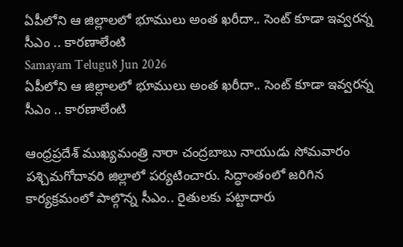ఏపీలోని ఆ జిల్లాలలో భూములు అంత ఖరీదా.. సెంట్ కూడా ఇవ్వరన్న సీఎం .. కారణాలేంటి
Samayam Telugu8 Jun 2026
ఏపీలోని ఆ జిల్లాలలో భూములు అంత ఖరీదా.. సెంట్ కూడా ఇవ్వరన్న సీఎం .. కారణాలేంటి

ఆంధ్రప్రదేశ్ ముఖ్యమంత్రి నారా చంద్రబాబు నాయుడు సోమవారం పశ్చిమగోదావరి జిల్లాలో పర్యటించారు. సిద్ధాంతంలో జరిగిన కార్యక్రమంలో పాల్గొన్న సీఎం.. రైతులకు పట్టాదారు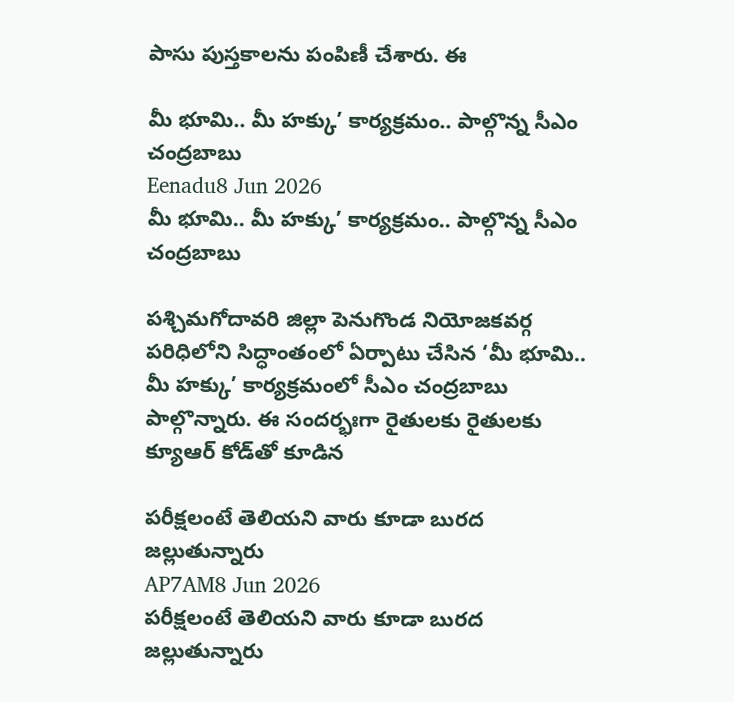పాసు పుస్తకాలను పంపిణీ చేశారు. ఈ

మీ భూమి.. మీ హక్కు’ కార్యక్రమం.. పాల్గొన్న సీఎం చంద్రబాబు
Eenadu8 Jun 2026
మీ భూమి.. మీ హక్కు’ కార్యక్రమం.. పాల్గొన్న సీఎం చంద్రబాబు

పశ్చిమగోదావరి జిల్లా పెనుగొండ నియోజకవర్గ పరిధిలోని సిద్ధాంతంలో ఏర్పాటు చేసిన ‘మీ భూమి.. మీ హక్కు’ కార్యక్రమంలో సీఎం చంద్రబాబు పాల్గొన్నారు. ఈ సందర్భఃగా రైతులకు రైతులకు క్యూఆర్‌ కోడ్‌తో కూడిన

పరీక్షలంటే తెలియని వారు కూడా బురద జల్లుతున్నారు
AP7AM8 Jun 2026
పరీక్షలంటే తెలియని వారు కూడా బురద జల్లుతున్నారు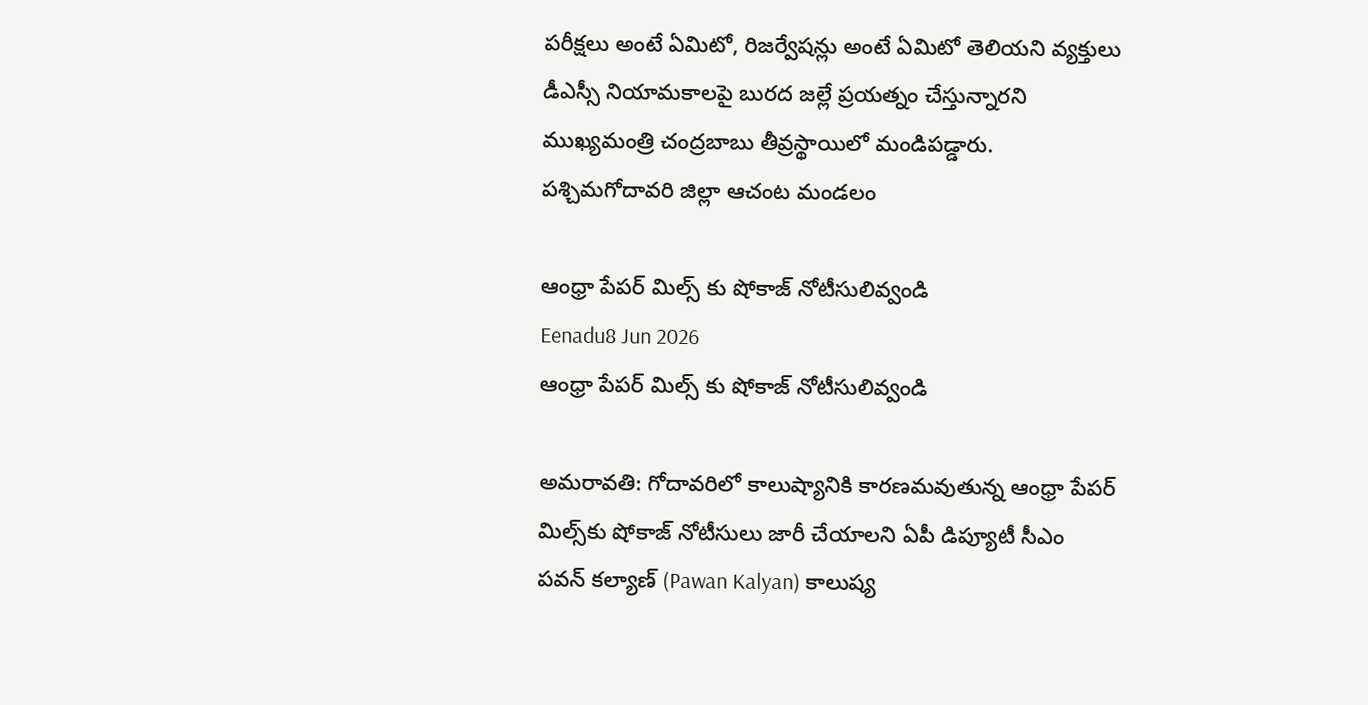పరీక్షలు అంటే ఏమిటో, రిజర్వేషన్లు అంటే ఏమిటో తెలియని వ్యక్తులు డీఎస్సీ నియామకాలపై బురద జల్లే ప్రయత్నం చేస్తున్నారని ముఖ్యమంత్రి చంద్రబాబు తీవ్రస్థాయిలో మండిపడ్డారు. పశ్చిమగోదావరి జిల్లా ఆచంట మండలం

ఆంధ్రా పేపర్ మిల్స్ కు షోకాజ్ నోటీసులివ్వండి
Eenadu8 Jun 2026
ఆంధ్రా పేపర్ మిల్స్ కు షోకాజ్ నోటీసులివ్వండి

అమరావతి: గోదావరిలో కాలుష్యానికి కారణమవుతున్న ఆంధ్రా పేపర్ మిల్స్‌కు షోకాజ్‌ నోటీసులు జారీ చేయాలని ఏపీ డిప్యూటీ సీఎం పవన్ కల్యాణ్ (Pawan Kalyan) కాలుష్య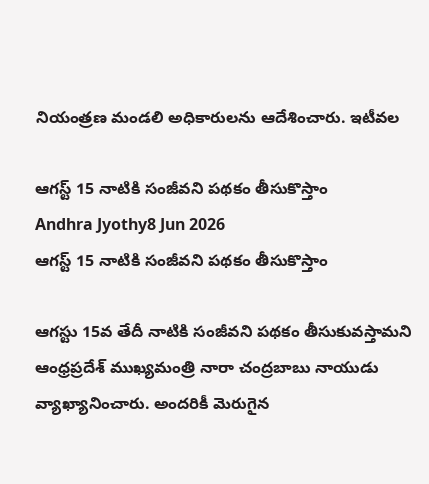నియంత్రణ మండలి అధికారులను ఆదేశించారు. ఇటీవల

ఆగస్ట్ 15 నాటికి సంజీవని పథకం తీసుకొస్తాం
Andhra Jyothy8 Jun 2026
ఆగస్ట్ 15 నాటికి సంజీవని పథకం తీసుకొస్తాం

ఆగస్టు 15వ తేదీ నాటికి సంజీవని పథకం తీసుకువస్తామని ఆంధ్రప్రదేశ్ ముఖ్యమంత్రి నారా చంద్రబాబు నాయుడు వ్యాఖ్యానించారు. అందరికీ మెరుగైన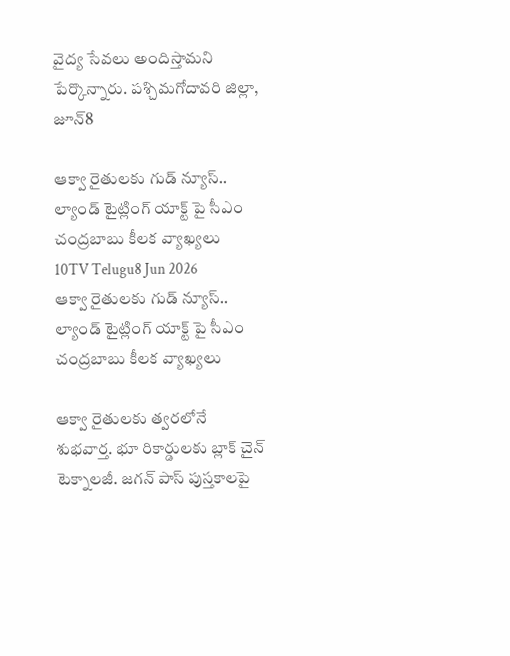వైద్య సేవలు అందిస్తామని పేర్కొన్నారు. పశ్చిమగోదావరి జిల్లా, జూన్8

ఆక్వా రైతులకు గుడ్ న్యూస్.. ల్యాండ్ టైట్లింగ్ యాక్ట్ పై సీఎం చంద్రబాబు కీలక వ్యాఖ్యలు
10TV Telugu8 Jun 2026
ఆక్వా రైతులకు గుడ్ న్యూస్.. ల్యాండ్ టైట్లింగ్ యాక్ట్ పై సీఎం చంద్రబాబు కీలక వ్యాఖ్యలు

ఆక్వా రైతులకు త్వరలోనే శుభవార్త. భూ రికార్డులకు బ్లాక్ చైన్ టెక్నాలజీ. జగన్ పాస్ పుస్తకాలపై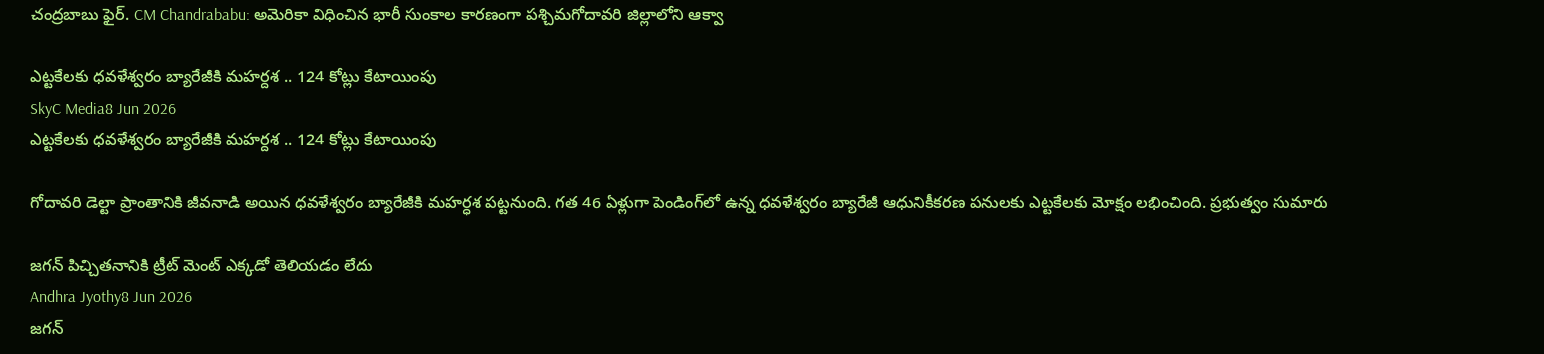చంద్రబాబు ఫైర్. CM Chandrababu: అమెరికా విధించిన భారీ సుంకాల కారణంగా పశ్చిమగోదావరి జిల్లాలోని ఆక్వా

ఎట్టకేలకు ధవళేశ్వరం బ్యారేజీకి మహర్దశ .. 124 కోట్లు కేటాయింపు
SkyC Media8 Jun 2026
ఎట్టకేలకు ధవళేశ్వరం బ్యారేజీకి మహర్దశ .. 124 కోట్లు కేటాయింపు

గోదావరి డెల్టా ప్రాంతానికి జీవనాడి అయిన ధవళేశ్వరం బ్యారేజీకి మహర్ధశ పట్టనుంది. గత 46 ఏళ్లుగా పెండింగ్‌లో ఉన్న ధవళేశ్వరం బ్యారేజీ ఆధునికీకరణ పనులకు ఎట్టకేలకు మోక్షం లభించింది. ప్రభుత్వం సుమారు

జగన్ పిచ్చితనానికి ట్రీట్ మెంట్ ఎక్కడో తెలియడం లేదు
Andhra Jyothy8 Jun 2026
జగన్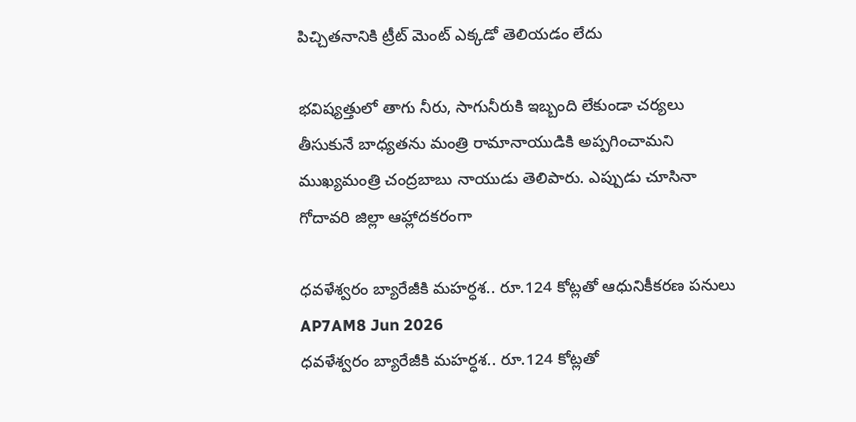పిచ్చితనానికి ట్రీట్ మెంట్ ఎక్కడో తెలియడం లేదు

భవిష్యత్తులో తాగు నీరు, సాగునీరుకి ఇబ్బంది లేకుండా చర్యలు తీసుకునే బాధ్యతను మంత్రి రామానాయుడికి అప్పగించామని ముఖ్యమంత్రి చంద్రబాబు నాయుడు తెలిపారు. ఎప్పుడు చూసినా గోదావరి జిల్లా ఆహ్లాదకరంగా

ధవళేశ్వరం బ్యారేజీకి మహర్ధశ.. రూ.124 కోట్లతో ఆధునికీకరణ పనులు
AP7AM8 Jun 2026
ధవళేశ్వరం బ్యారేజీకి మహర్ధశ.. రూ.124 కోట్లతో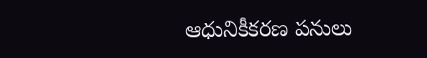ఆధునికీకరణ పనులు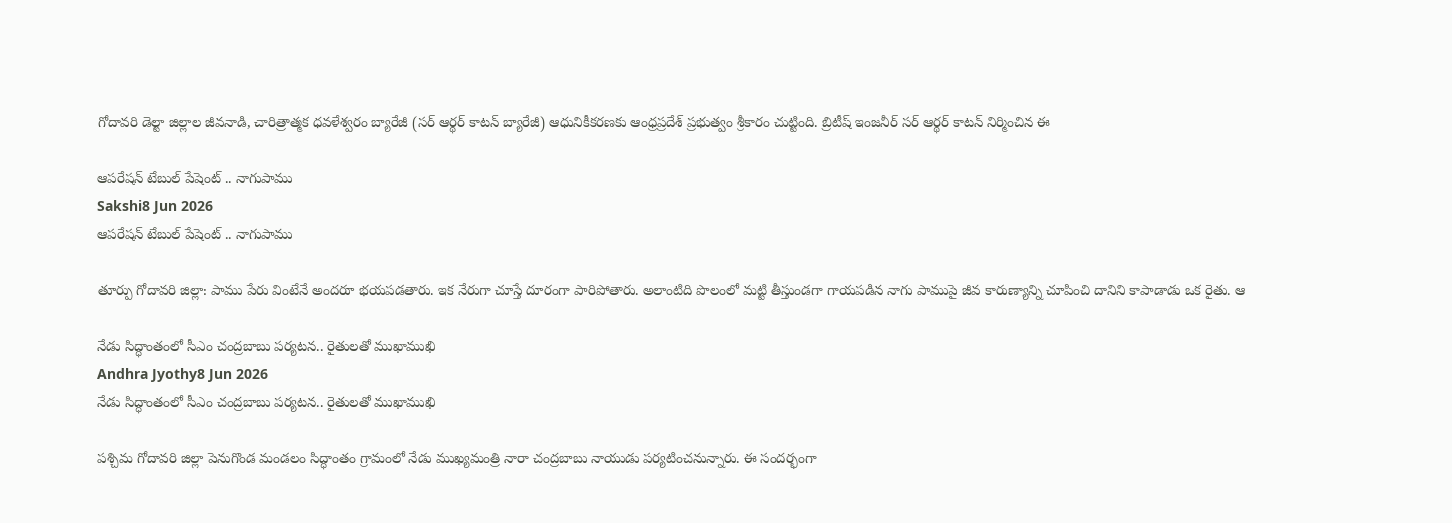గోదావరి డెల్టా జిల్లాల జీవనాడి, చారిత్రాత్మక ధవళేశ్వరం బ్యారేజీ (సర్ ఆర్థర్ కాటన్ బ్యారేజీ) ఆధునికీకరణకు ఆంధ్రప్రదేశ్ ప్రభుత్వం శ్రీకారం చుట్టింది. బ్రిటీష్ ఇంజనీర్ సర్ ఆర్థర్ కాటన్ నిర్మించిన ఈ

ఆపరేషన్ టేబుల్ పేషెంట్ .. నాగుపాము
Sakshi8 Jun 2026
ఆపరేషన్ టేబుల్ పేషెంట్ .. నాగుపాము

తూర్పు గోదావరి జిల్లా: పాము పేరు వింటేనే అందరూ భయపడతారు. ఇక నేరుగా చూస్తే దూరంగా పారిపోతారు. అలాంటిది పొలంలో మట్టి తీస్తుండగా గాయపడిన నాగు పాముపై జీవ కారుణ్యాన్ని చూపించి దానిని కాపాడాడు ఒక రైతు. ఆ

నేడు సిద్ధాంతంలో సీఎం చంద్రబాబు పర్యటన.. రైతులతో ముఖాముఖి
Andhra Jyothy8 Jun 2026
నేడు సిద్ధాంతంలో సీఎం చంద్రబాబు పర్యటన.. రైతులతో ముఖాముఖి

పశ్చిమ గోదావరి జిల్లా పెనుగొండ మండలం సిద్ధాంతం గ్రామంలో నేడు ముఖ్యమంత్రి నారా చంద్రబాబు నాయుడు పర్యటించనున్నారు. ఈ సందర్భంగా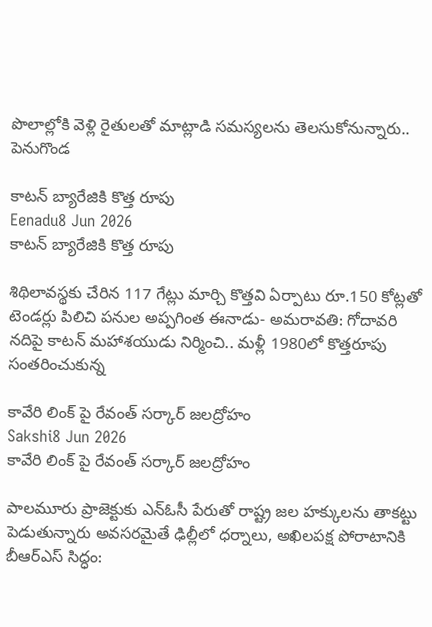పొలాల్లోకి వెళ్లి రైతులతో మాట్లాడి సమస్యలను తెలసుకోనున్నారు.. పెనుగొండ

కాటన్ బ్యారేజికి కొత్త రూపు
Eenadu8 Jun 2026
కాటన్ బ్యారేజికి కొత్త రూపు

శిథిలావస్థకు చేరిన 117 గేట్లు మార్చి కొత్తవి ఏర్పాటు రూ.150 కోట్లతో టెండర్లు పిలిచి పనుల అప్పగింత ఈనాడు- అమరావతి: గోదావరి నదిపై కాటన్‌ మహాశయుడు నిర్మించి.. మళ్లీ 1980లో కొత్తరూపు సంతరించుకున్న

కావేరి లింక్ పై రేవంత్ సర్కార్ జలద్రోహం
Sakshi8 Jun 2026
కావేరి లింక్ పై రేవంత్ సర్కార్ జలద్రోహం

పాలమూరు ప్రాజెక్టుకు ఎన్‌ఓసీ పేరుతో రాష్ట్ర జల హక్కులను తాకట్టు పెడుతున్నారు అవసరమైతే ఢిల్లీలో ధర్నాలు, అఖిలపక్ష పోరాటానికి బీఆర్‌ఎస్‌ సిద్ధం: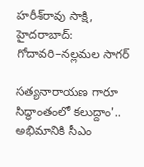హరీశ్‌రావు సాక్షి, హైదరాబాద్‌: గోదావరి–నల్లమల సాగర్‌

సత్యనారాయణ గారూ సిద్ధాంతంలో కలుద్దాం'.. అభిమానికి సీఎం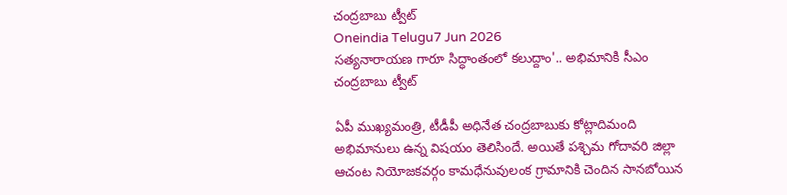చంద్రబాబు ట్వీట్
Oneindia Telugu7 Jun 2026
సత్యనారాయణ గారూ సిద్ధాంతంలో కలుద్దాం'.. అభిమానికి సీఎం చంద్రబాబు ట్వీట్

ఏపీ ముఖ్యమంత్రి, టీడీపీ అధినేత చంద్రబాబుకు కోట్లాదిమంది అభిమానులు ఉన్న విషయం తెలిసిందే. అయితే పశ్చిమ గోదావరి జిల్లా ఆచంట నియోజకవర్గం కామధేనువులంక గ్రామానికి చెందిన సానబోయిన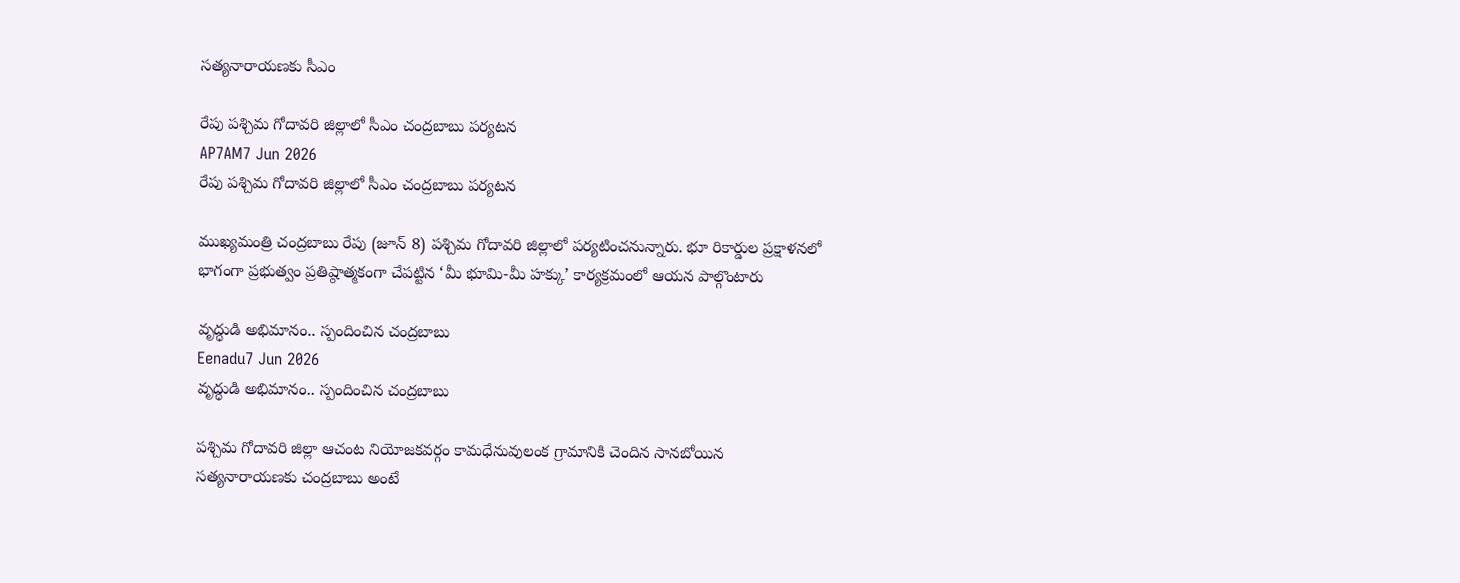సత్యనారాయణకు సీఎం

రేపు పశ్చిమ గోదావరి జిల్లాలో సీఎం చంద్రబాబు పర్యటన
AP7AM7 Jun 2026
రేపు పశ్చిమ గోదావరి జిల్లాలో సీఎం చంద్రబాబు పర్యటన

ముఖ్యమంత్రి చంద్రబాబు రేపు (జూన్ 8) పశ్చిమ గోదావరి జిల్లాలో పర్యటించనున్నారు. భూ రికార్డుల ప్రక్షాళనలో భాగంగా ప్రభుత్వం ప్రతిష్ఠాత్మకంగా చేపట్టిన ‘మీ భూమి-మీ హక్కు’ కార్యక్రమంలో ఆయన పాల్గొంటారు

వృద్ధుడి అభిమానం.. స్పందించిన చంద్రబాబు
Eenadu7 Jun 2026
వృద్ధుడి అభిమానం.. స్పందించిన చంద్రబాబు

పశ్చిమ గోదావరి జిల్లా ఆచంట నియోజకవర్గం కామధేనువులంక గ్రామానికి చెందిన సానబోయిన సత్యనారాయణకు చంద్రబాబు అంటే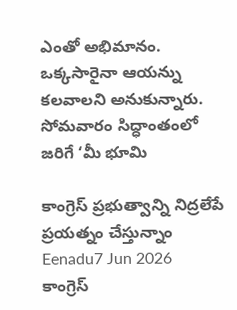ఎంతో అభిమానం. ఒక్కసారైనా ఆయన్ను కలవాలని అనుకున్నారు. సోమవారం సిద్ధాంతంలో జరిగే ‘మీ భూమి

కాంగ్రెస్ ప్రభుత్వాన్ని నిద్రలేపే ప్రయత్నం చేస్తున్నాం
Eenadu7 Jun 2026
కాంగ్రెస్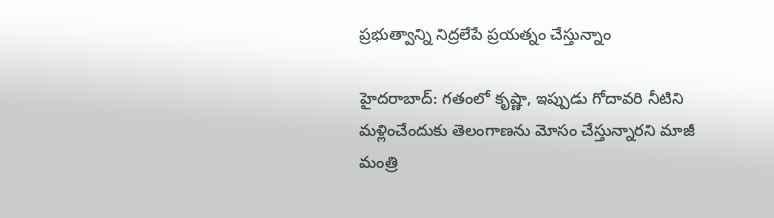ప్రభుత్వాన్ని నిద్రలేపే ప్రయత్నం చేస్తున్నాం

హైదరాబాద్‌: గతంలో కృష్ణా, ఇప్పుడు గోదావరి నీటిని మళ్లించేందుకు తెలంగాణను మోసం చేస్తున్నారని మాజీ మంత్రి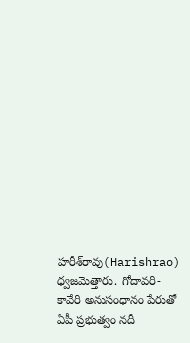హరీశ్‌రావు(Harishrao) ధ్వజమెత్తారు. గోదావరి-కావేరి అనుసంధానం పేరుతో ఏపీ ప్రభుత్వం నదీ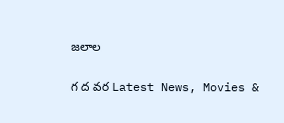జలాల

గ ద వర Latest News, Movies &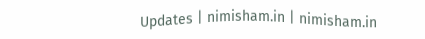Updates | nimisham.in | nimisham.in